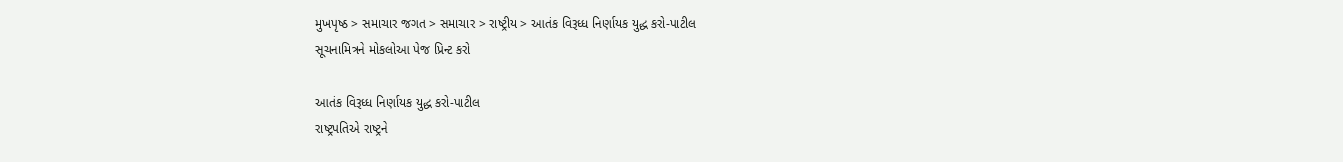મુખપૃષ્ઠ > સમાચાર જગત > સમાચાર > રાષ્ટ્રીય > આતંક વિરૂધ્ધ નિર્ણાયક યુદ્ધ કરો-પાટીલ
સૂચનામિત્રને મોકલોઆ પેજ પ્રિન્ટ કરો

આતંક વિરૂધ્ધ નિર્ણાયક યુદ્ધ કરો-પાટીલ
રાષ્ટ્રપતિએ રાષ્ટ્રને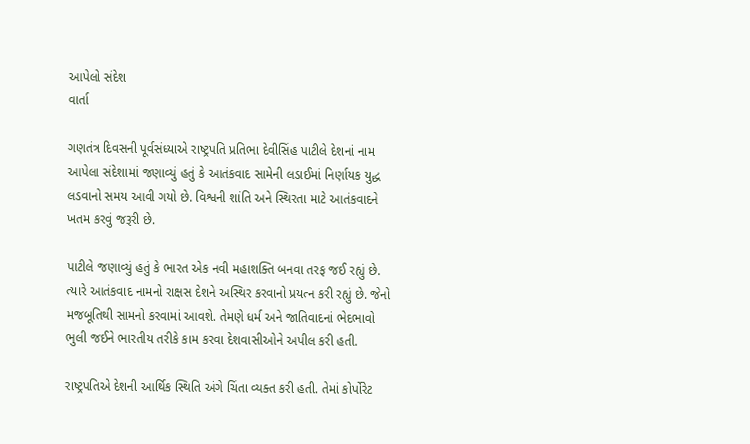આપેલો સંદેશ
વાર્તા

ગણતંત્ર દિવસની પૂર્વસંધ્યાએ રાષ્ટ્રપતિ પ્રતિભા દેવીસિંહ પાટીલે દેશનાં નામ આપેલા સંદેશામાં જણાવ્યું હતું કે આતંકવાદ સામેની લડાઈમાં નિર્ણાયક યુદ્ધ લડવાનો સમય આવી ગયો છે. વિશ્વની શાંતિ અને સ્થિરતા માટે આતંકવાદને ખતમ કરવું જરૂરી છે.

પાટીલે જણાવ્યું હતું કે ભારત એક નવી મહાશક્તિ બનવા તરફ જઈ રહ્યું છે. ત્યારે આતંકવાદ નામનો રાક્ષસ દેશને અસ્થિર કરવાનો પ્રયત્ન કરી રહ્યું છે. જેનો મજબૂતિથી સામનો કરવામાં આવશે. તેમણે ધર્મ અને જાતિવાદનાં ભેદભાવો ભુલી જઈને ભારતીય તરીકે કામ કરવા દેશવાસીઓને અપીલ કરી હતી.

રાષ્ટ્રપતિએ દેશની આર્થિક સ્થિતિ અંગે ચિંતા વ્યક્ત કરી હતી. તેમાં કોર્પોરેટ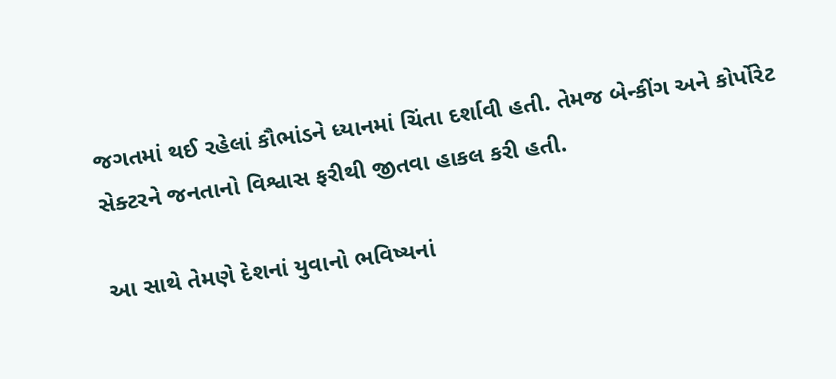જગતમાં થઈ રહેલાં કૌભાંડને ધ્યાનમાં ચિંતા દર્શાવી હતી. તેમજ બેન્કીંગ અને કોર્પોરેટ સેક્ટરને જનતાનો વિશ્વાસ ફરીથી જીતવા હાકલ કરી હતી.

આ સાથે તેમણે દેશનાં યુવાનો ભવિષ્યનાં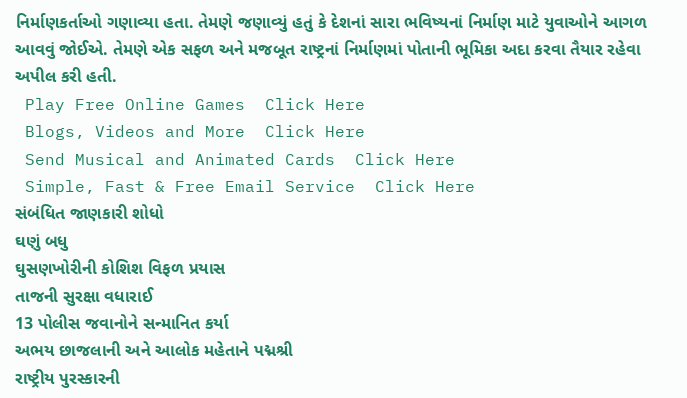નિર્માણકર્તાઓ ગણાવ્યા હતા. તેમણે જણાવ્યું હતું કે દેશનાં સારા ભવિષ્યનાં નિર્માણ માટે યુવાઓને આગળ આવવું જોઈએ. તેમણે એક સફળ અને મજબૂત રાષ્ટ્રનાં નિર્માણમાં પોતાની ભૂમિકા અદા કરવા તૈયાર રહેવા અપીલ કરી હતી.
 Play Free Online Games  Click Here
 Blogs, Videos and More  Click Here
 Send Musical and Animated Cards  Click Here
 Simple, Fast & Free Email Service  Click Here
સંબંધિત જાણકારી શોધો
ઘણું બધુ
ઘુસણખોરીની કોશિશ વિફળ પ્રયાસ
તાજની સુરક્ષા વધારાઈ
13 પોલીસ જવાનોને સન્માનિત કર્યા
અભય છાજલાની અને આલોક મહેતાને પદ્મશ્રી
રાષ્ટ્રીય પુરસ્કારની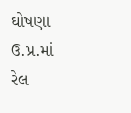ઘોષણા
ઉ.પ્ર.માં રેલ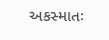અકસ્માતઃ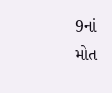9નાં મોત